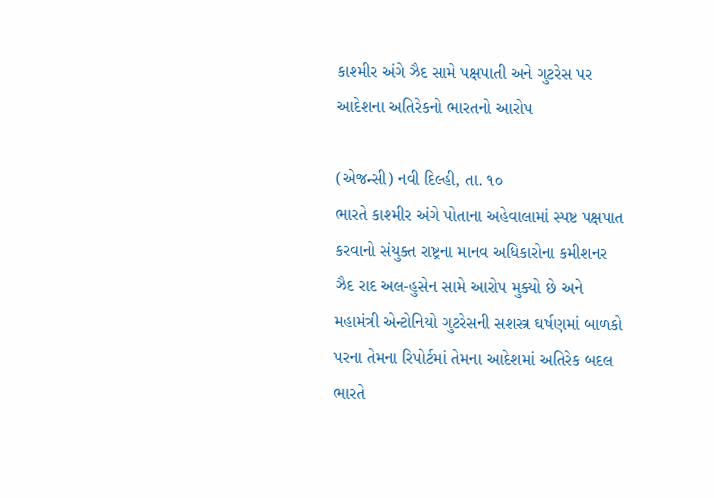કાશ્મીર અંગે ઝૈદ સામે પક્ષપાતી અને ગુટરેસ પર આદેશના અતિરેકનો ભારતનો આરોપ

(એજન્સી) નવી દિલ્હી, તા. ૧૦
ભારતે કાશ્મીર અંગે પોતાના અહેવાલામાં સ્પષ્ટ પક્ષપાત કરવાનો સંયુક્ત રાષ્ટ્રના માનવ અધિકારોના કમીશનર ઝૈદ રાદ અલ-હુસેન સામે આરોપ મુક્યો છે અને મહામંત્રી એન્ટોનિયો ગુટરેસની સશસ્ત્ર ઘર્ષણમાં બાળકો પરના તેમના રિપોર્ટમાં તેમના આદેશમાં અતિરેક બદલ ભારતે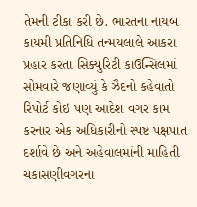તેમની ટીકા કરી છે. ભારતના નાયબ કાયમી પ્રતિનિધિ તન્મયલાલે આકરા પ્રહાર કરતા સિક્યુરિટી કાઉન્સિલમાં સોમવારે જણાવ્યું કે ઝૈદનો કહેવાતો રિપોર્ટ કોઇ પણ આદેશ વગર કામ કરનાર એક અધિકારીનો સ્પષ્ટ પક્ષપાત દર્શાવે છે અને અહેવાલમાંની માહિતી ચકાસણીવગરના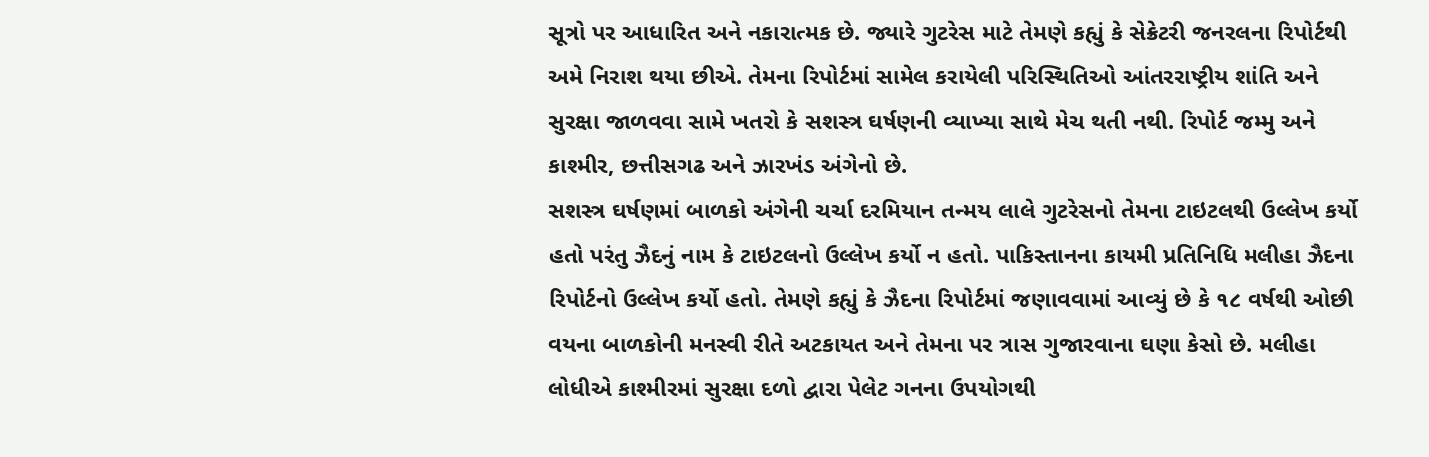સૂત્રો પર આધારિત અને નકારાત્મક છે. જ્યારે ગુટરેસ માટે તેમણે કહ્યું કે સેક્રેટરી જનરલના રિપોર્ટથી અમે નિરાશ થયા છીએ. તેમના રિપોર્ટમાં સામેલ કરાયેલી પરિસ્થિતિઓ આંતરરાષ્ટ્રીય શાંતિ અને સુરક્ષા જાળવવા સામે ખતરો કે સશસ્ત્ર ઘર્ષણની વ્યાખ્યા સાથે મેચ થતી નથી. રિપોર્ટ જમ્મુ અને કાશ્મીર, છત્તીસગઢ અને ઝારખંડ અંગેનો છે.
સશસ્ત્ર ઘર્ષણમાં બાળકો અંગેની ચર્ચા દરમિયાન તન્મય લાલે ગુટરેસનો તેમના ટાઇટલથી ઉલ્લેખ કર્યો હતો પરંતુ ઝૈદનું નામ કે ટાઇટલનો ઉલ્લેખ કર્યો ન હતો. પાકિસ્તાનના કાયમી પ્રતિનિધિ મલીહા ઝૈદના રિપોર્ટનો ઉલ્લેખ કર્યો હતો. તેમણે કહ્યું કે ઝૈદના રિપોર્ટમાં જણાવવામાં આવ્યું છે કે ૧૮ વર્ષથી ઓછી વયના બાળકોની મનસ્વી રીતે અટકાયત અને તેમના પર ત્રાસ ગુજારવાના ઘણા કેસો છે. મલીહા લોધીએ કાશ્મીરમાં સુરક્ષા દળો દ્વારા પેલેટ ગનના ઉપયોગથી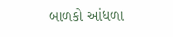બાળકો આંધળા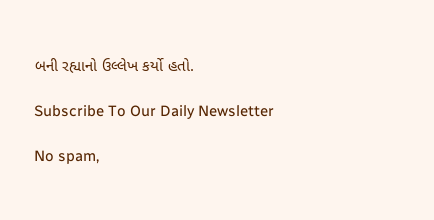બની રહ્યાનો ઉલ્લેખ કર્યો હતો.

Subscribe To Our Daily Newsletter

No spam,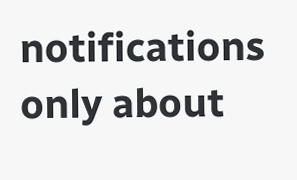notifications only about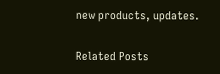new products, updates.

Related Posts